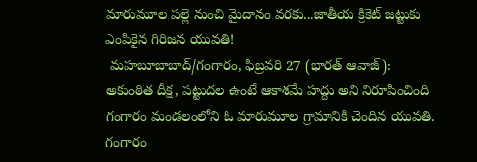మారుమూల పల్లె నుంచి మైదానం వరకు...జాతీయ క్రికెట్ జట్టుకు ఎంపికైన గిరిజన యువతి!
 మహబూబాబాద్/గంగారం, ఫిబ్రవరి 27 (భారత్ ఆవాజ్):  అకుంఠిత దీక్ష, పట్టుదల ఉంటే ఆకాశమే హద్దు అని నిరూపించింది గంగారం మండలంలోని ఓ మారుమూల గ్రామానికి చెందిన యువతి. గంగారం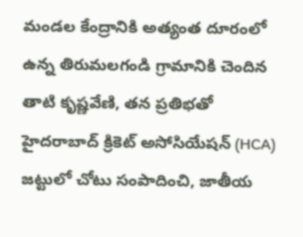మండల కేంద్రానికి అత్యంత దూరంలో ఉన్న తిరుమలగండి గ్రామానికి చెందిన తాటి కృష్ణవేణి, తన ప్రతిభతో హైదరాబాద్ క్రికెట్ అసోసియేషన్ (HCA) జట్టులో చోటు సంపాదించి, జాతీయ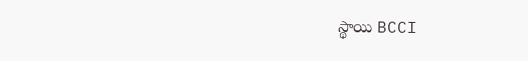స్థాయి BCCI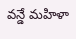వన్డే మహిళా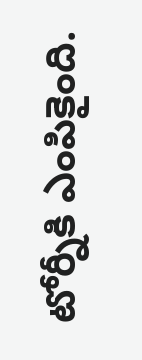టోర్నీకి ఎంపికైంది.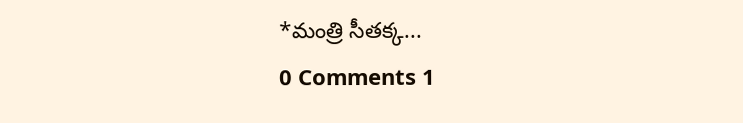*మంత్రి సీతక్క...
0 Comments 1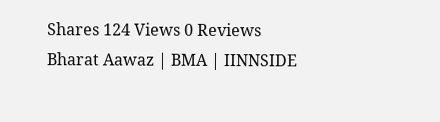Shares 124 Views 0 Reviews
Bharat Aawaz | BMA | IINNSIDE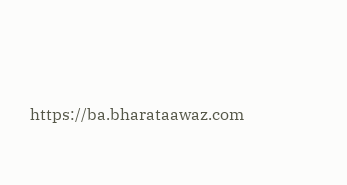https://ba.bharataawaz.com